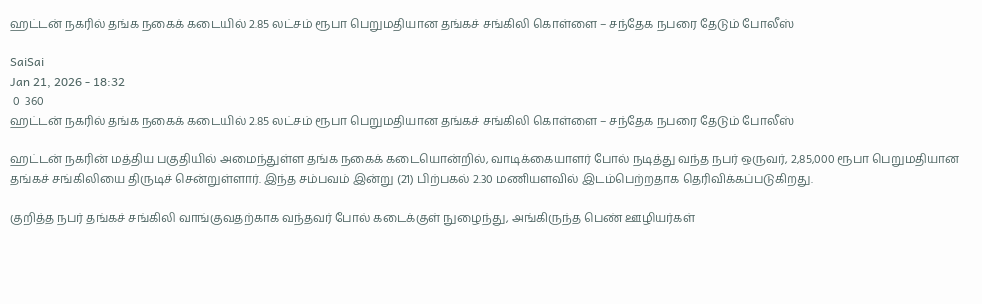ஹட்டன் நகரில் தங்க நகைக் கடையில் 2.85 லட்சம் ரூபா பெறுமதியான தங்கச் சங்கிலி கொள்ளை – சந்தேக நபரை தேடும் போலீஸ்

SaiSai
Jan 21, 2026 - 18:32
 0  360
ஹட்டன் நகரில் தங்க நகைக் கடையில் 2.85 லட்சம் ரூபா பெறுமதியான தங்கச் சங்கிலி கொள்ளை – சந்தேக நபரை தேடும் போலீஸ்

ஹட்டன் நகரின் மத்திய பகுதியில் அமைந்துள்ள தங்க நகைக் கடையொன்றில், வாடிக்கையாளர் போல் நடித்து வந்த நபர் ஒருவர், 2,85,000 ரூபா பெறுமதியான தங்கச் சங்கிலியை திருடிச் சென்றுள்ளார். இந்த சம்பவம் இன்று (21) பிற்பகல் 2.30 மணியளவில் இடம்பெற்றதாக தெரிவிக்கப்படுகிறது.

குறித்த நபர் தங்கச் சங்கிலி வாங்குவதற்காக வந்தவர் போல் கடைக்குள் நுழைந்து, அங்கிருந்த பெண் ஊழியர்கள்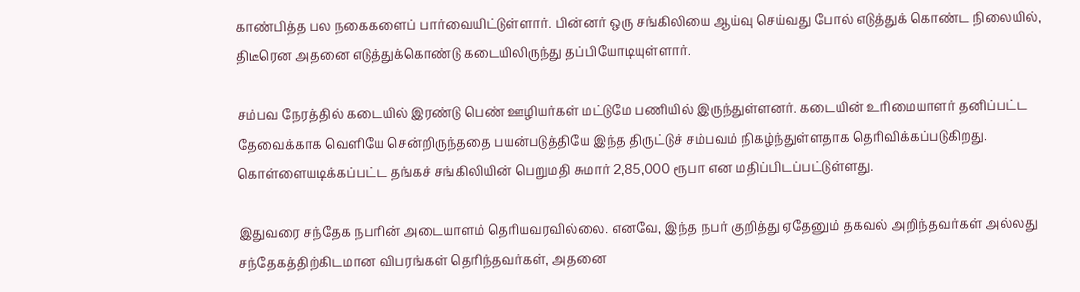காண்பித்த பல நகைகளைப் பார்வையிட்டுள்ளார். பின்னர் ஒரு சங்கிலியை ஆய்வு செய்வது போல் எடுத்துக் கொண்ட நிலையில், திடீரென அதனை எடுத்துக்கொண்டு கடையிலிருந்து தப்பியோடியுள்ளார்.

சம்பவ நேரத்தில் கடையில் இரண்டு பெண் ஊழியர்கள் மட்டுமே பணியில் இருந்துள்ளனர். கடையின் உரிமையாளர் தனிப்பட்ட தேவைக்காக வெளியே சென்றிருந்ததை பயன்படுத்தியே இந்த திருட்டுச் சம்பவம் நிகழ்ந்துள்ளதாக தெரிவிக்கப்படுகிறது. கொள்ளையடிக்கப்பட்ட தங்கச் சங்கிலியின் பெறுமதி சுமார் 2,85,000 ரூபா என மதிப்பிடப்பட்டுள்ளது.

இதுவரை சந்தேக நபரின் அடையாளம் தெரியவரவில்லை. எனவே, இந்த நபர் குறித்து ஏதேனும் தகவல் அறிந்தவர்கள் அல்லது சந்தேகத்திற்கிடமான விபரங்கள் தெரிந்தவர்கள், அதனை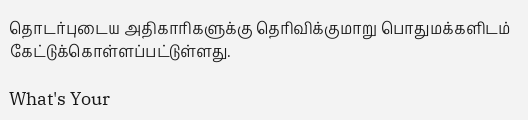தொடர்புடைய அதிகாரிகளுக்கு தெரிவிக்குமாறு பொதுமக்களிடம் கேட்டுக்கொள்ளப்பட்டுள்ளது.

What's Your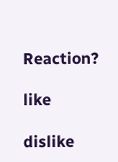Reaction?

like

dislike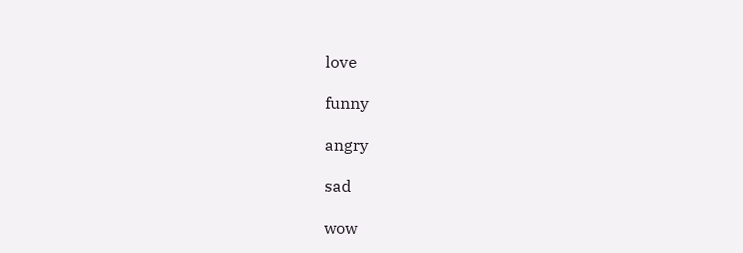love

funny

angry

sad

wow